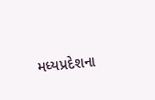મધ્યપ્રદેશના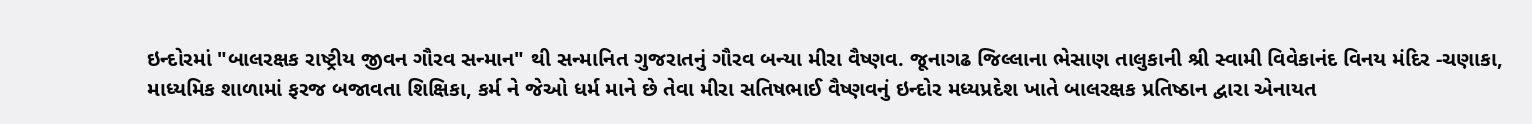ઇન્દોરમાં "બાલરક્ષક રાષ્ટ્રીય જીવન ગૌરવ સન્માન" થી સન્માનિત ગુજરાતનું ગૌરવ બન્યા મીરા વૈષ્ણવ. જૂનાગઢ જિલ્લાના ભેસાણ તાલુકાની શ્રી સ્વામી વિવેકાનંદ વિનય મંદિર -ચણાકા, માધ્યમિક શાળામાં ફરજ બજાવતા શિક્ષિકા, કર્મ ને જેઓ ધર્મ માને છે તેવા મીરા સતિષભાઈ વૈષ્ણવનું ઇન્દોર મધ્યપ્રદેશ ખાતે બાલરક્ષક પ્રતિષ્ઠાન દ્વારા એનાયત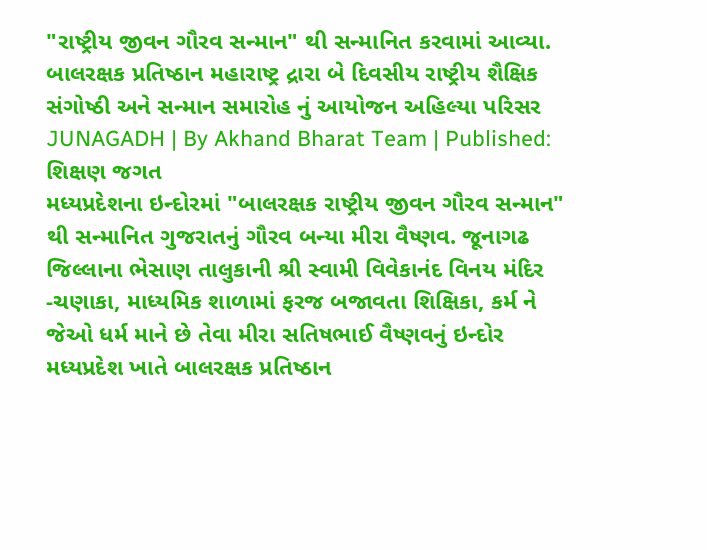"રાષ્ટ્રીય જીવન ગૌરવ સન્માન" થી સન્માનિત કરવામાં આવ્યા. બાલરક્ષક પ્રતિષ્ઠાન મહારાષ્ટ્ર દ્રારા બે દિવસીય રાષ્ટ્રીય શૈક્ષિક સંગોષ્ઠી અને સન્માન સમારોહ નું આયોજન અહિલ્યા પરિસર
JUNAGADH | By Akhand Bharat Team | Published:
શિક્ષણ જગત
મધ્યપ્રદેશના ઇન્દોરમાં "બાલરક્ષક રાષ્ટ્રીય જીવન ગૌરવ સન્માન" થી સન્માનિત ગુજરાતનું ગૌરવ બન્યા મીરા વૈષ્ણવ. જૂનાગઢ જિલ્લાના ભેસાણ તાલુકાની શ્રી સ્વામી વિવેકાનંદ વિનય મંદિર -ચણાકા, માધ્યમિક શાળામાં ફરજ બજાવતા શિક્ષિકા, કર્મ ને જેઓ ધર્મ માને છે તેવા મીરા સતિષભાઈ વૈષ્ણવનું ઇન્દોર મધ્યપ્રદેશ ખાતે બાલરક્ષક પ્રતિષ્ઠાન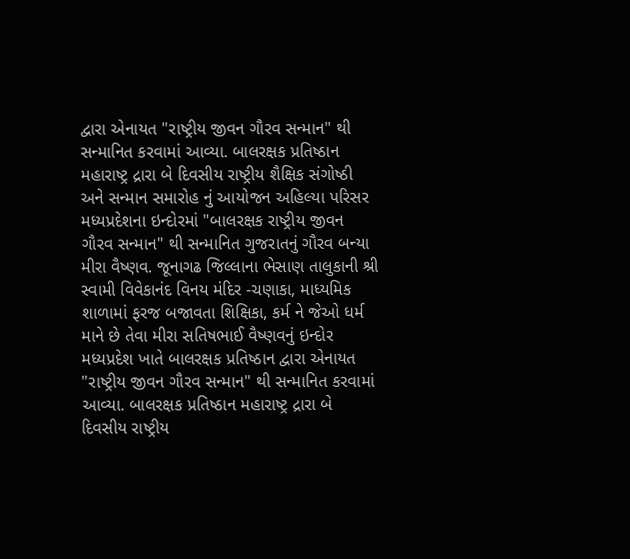દ્વારા એનાયત "રાષ્ટ્રીય જીવન ગૌરવ સન્માન" થી સન્માનિત કરવામાં આવ્યા. બાલરક્ષક પ્રતિષ્ઠાન મહારાષ્ટ્ર દ્રારા બે દિવસીય રાષ્ટ્રીય શૈક્ષિક સંગોષ્ઠી અને સન્માન સમારોહ નું આયોજન અહિલ્યા પરિસર
મધ્યપ્રદેશના ઇન્દોરમાં "બાલરક્ષક રાષ્ટ્રીય જીવન ગૌરવ સન્માન" થી સન્માનિત ગુજરાતનું ગૌરવ બન્યા મીરા વૈષ્ણવ. જૂનાગઢ જિલ્લાના ભેસાણ તાલુકાની શ્રી સ્વામી વિવેકાનંદ વિનય મંદિર -ચણાકા, માધ્યમિક શાળામાં ફરજ બજાવતા શિક્ષિકા, કર્મ ને જેઓ ધર્મ માને છે તેવા મીરા સતિષભાઈ વૈષ્ણવનું ઇન્દોર મધ્યપ્રદેશ ખાતે બાલરક્ષક પ્રતિષ્ઠાન દ્વારા એનાયત "રાષ્ટ્રીય જીવન ગૌરવ સન્માન" થી સન્માનિત કરવામાં આવ્યા. બાલરક્ષક પ્રતિષ્ઠાન મહારાષ્ટ્ર દ્રારા બે દિવસીય રાષ્ટ્રીય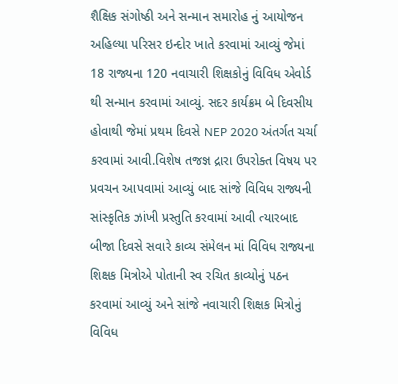શૈક્ષિક સંગોષ્ઠી અને સન્માન સમારોહ નું આયોજન અહિલ્યા પરિસર ઇન્દોર ખાતે કરવામાં આવ્યું જેમાં 18 રાજ્યના 120 નવાચારી શિક્ષકોનું વિવિધ એવોર્ડ થી સન્માન કરવામાં આવ્યું. સદર કાર્યક્રમ બે દિવસીય હોવાથી જેમાં પ્રથમ દિવસે NEP 2020 અંતર્ગત ચર્ચા કરવામાં આવી.વિશેષ તજજ્ઞ દ્રારા ઉપરોક્ત વિષય પર પ્રવચન આપવામાં આવ્યું બાદ સાંજે વિવિધ રાજ્યની સાંસ્કૃતિક ઝાંખી પ્રસ્તુતિ કરવામાં આવી ત્યારબાદ બીજા દિવસે સવારે કાવ્ય સંમેલન માં વિવિધ રાજ્યના શિક્ષક મિત્રોએ પોતાની સ્વ રચિત કાવ્યોનું પઠન કરવામાં આવ્યું અને સાંજે નવાચારી શિક્ષક મિત્રોનું વિવિધ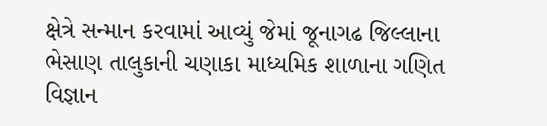ક્ષેત્રે સન્માન કરવામાં આવ્યું જેમાં જૂનાગઢ જિલ્લાના ભેસાણ તાલુકાની ચણાકા માધ્યમિક શાળાના ગણિત વિજ્ઞાન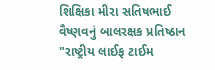શિક્ષિકા મીરા સતિષભાઈ વૈષ્ણવનું બાલરક્ષક પ્રતિષ્ઠાન "રાષ્ટ્રીય લાઈફ ટાઈમ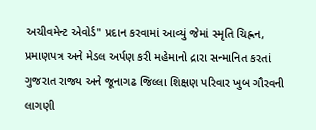અચીવમેન્ટ એવોર્ડ" પ્રદાન કરવામાં આવ્યું જેમાં સ્મૃતિ ચિહ્નન, પ્રમાણપત્ર અને મેડલ અર્પણ કરી મહેમાનો દ્રારા સન્માનિત કરતાં ગુજરાત રાજ્ય અને જૂનાગઢ જિલ્લા શિક્ષણ પરિવાર ખુબ ગૌરવની લાગણી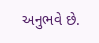અનુભવે છે.